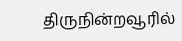திருநின்றவூரில்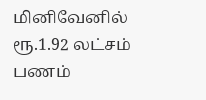மினிவேனில் ரூ.1.92 லட்சம் பணம்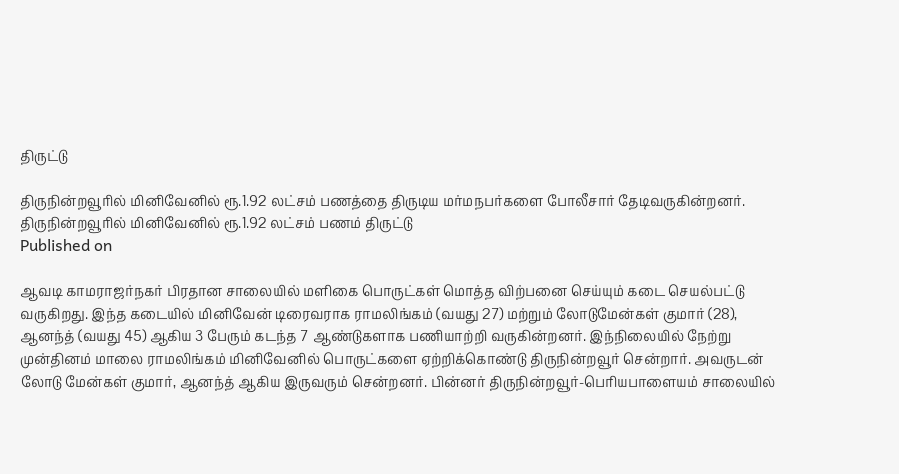திருட்டு

திருநின்றவூரில் மினிவேனில் ரூ.1.92 லட்சம் பணத்தை திருடிய மர்மநபர்களை போலீசார் தேடிவருகின்றனர்.
திருநின்றவூரில் மினிவேனில் ரூ.1.92 லட்சம் பணம் திருட்டு
Published on

ஆவடி காமராஜர்நகர் பிரதான சாலையில் மளிகை பொருட்கள் மொத்த விற்பனை செய்யும் கடை செயல்பட்டு வருகிறது. இந்த கடையில் மினிவேன் டிரைவராக ராமலிங்கம் (வயது 27) மற்றும் லோடுமேன்கள் குமார் (28), ஆனந்த் (வயது 45) ஆகிய 3 பேரும் கடந்த 7 ஆண்டுகளாக பணியாற்றி வருகின்றனர். இந்நிலையில் நேற்று முன்தினம் மாலை ராமலிங்கம் மினிவேனில் பொருட்களை ஏற்றிக்கொண்டு திருநின்றவூர் சென்றார். அவருடன் லோடு மேன்கள் குமார், ஆனந்த் ஆகிய இருவரும் சென்றனர். பின்னர் திருநின்றவூர்-பெரியபாளையம் சாலையில்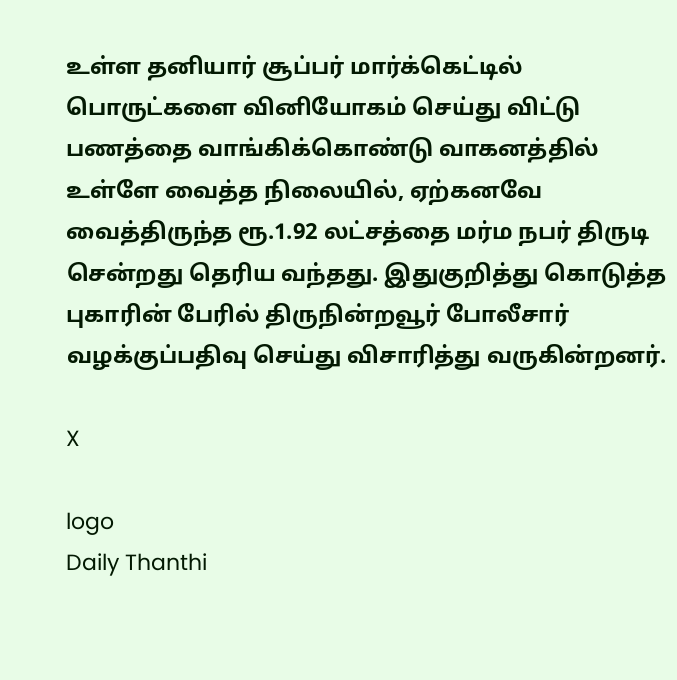உள்ள தனியார் சூப்பர் மார்க்கெட்டில் பொருட்களை வினியோகம் செய்து விட்டு பணத்தை வாங்கிக்கொண்டு வாகனத்தில் உள்ளே வைத்த நிலையில், ஏற்கனவே வைத்திருந்த ரூ.1.92 லட்சத்தை மர்ம நபர் திருடி சென்றது தெரிய வந்தது. இதுகுறித்து கொடுத்த புகாரின் பேரில் திருநின்றவூர் போலீசார் வழக்குப்பதிவு செய்து விசாரித்து வருகின்றனர்.

X

logo
Daily Thanthi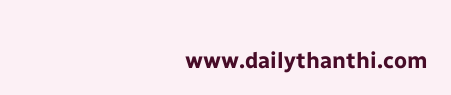www.dailythanthi.com